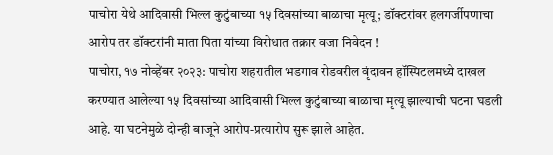पाचोरा येथे आदिवासी भिल्ल कुटुंबाच्या १५ दिवसांच्या बाळाचा मृत्यू; डॉक्टरांवर हलगर्जीपणाचा आरोप तर डॉक्टरांनी माता पिता यांच्या विरोधात तक्रार वजा निवेदन !
पाचोरा, १७ नोव्हेंबर २०२३: पाचोरा शहरातील भडगाव रोडवरील वृंदावन हॉस्पिटलमध्ये दाखल करण्यात आलेल्या १५ दिवसांच्या आदिवासी भिल्ल कुटुंबाच्या बाळाचा मृत्यू झाल्याची घटना घडली आहे. या घटनेमुळे दोन्ही बाजूने आरोप-प्रत्यारोप सुरू झाले आहेत.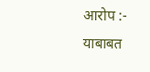आरोप :-
याबाबत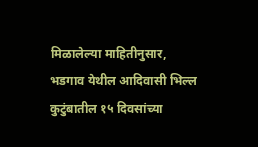मिळालेल्या माहितीनुसार, भडगाव येथील आदिवासी भिल्ल कुटुंबातील १५ दिवसांच्या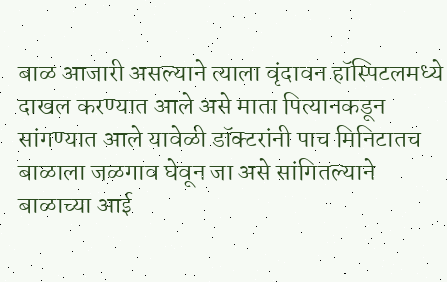बाळ आजारी असल्याने त्याला वृंदावन हॉस्पिटलमध्ये दाखल करण्यात आले असे माता पित्यानकडून सांगण्यात आले यावेळी डॉक्टरांनी पाच मिनिटातच बाळाला जळगाव घेवून जा असे सांगितल्याने बाळाच्या आई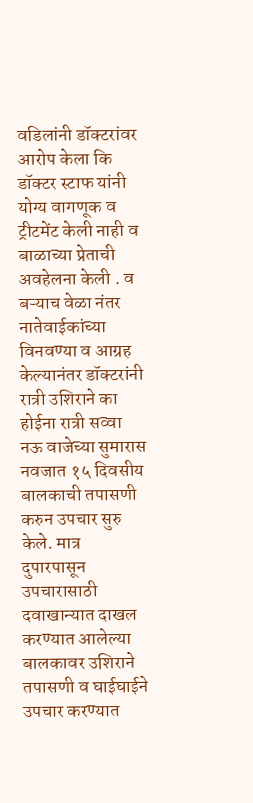वडिलांनी डॉक्टरांवर आरोप केला कि डॉक्टर स्टाफ यांनी योग्य वागणूक व ट्रीटमेंट केली नाही व बाळाच्या प्रेताची अवहेलना केली . व बऱ्याच वेळा नंतर नातेवाईकांच्या विनवण्या व आग्रह केल्यानंतर डॉक्टरांनी रात्री उशिराने का होईना रात्री सव्वा नऊ वाजेच्या सुमारास नवजात १५ दिवसीय बालकाची तपासणी करुन उपचार सुरु केले. मात्र दुपारपासून उपचारासाठी दवाखान्यात दाखल करण्यात आलेल्या बालकावर उशिराने तपासणी व घाईघाईने उपचार करण्यात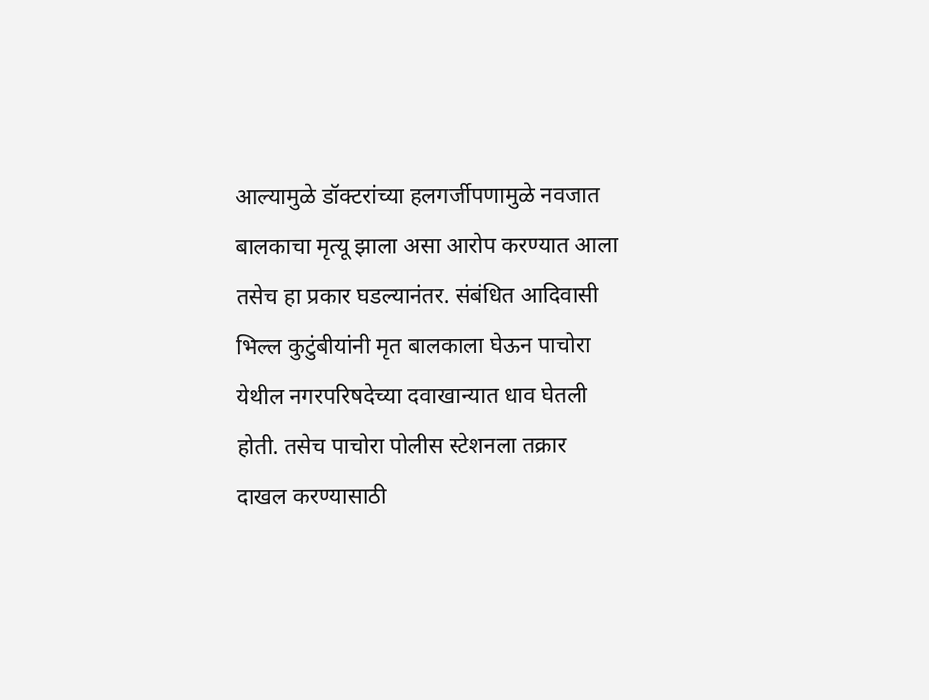आल्यामुळे डॉक्टरांच्या हलगर्जीपणामुळे नवजात बालकाचा मृत्यू झाला असा आरोप करण्यात आला तसेच हा प्रकार घडल्यानंतर. संबंधित आदिवासी भिल्ल कुटुंबीयांनी मृत बालकाला घेऊन पाचोरा येथील नगरपरिषदेच्या दवाखान्यात धाव घेतली होती. तसेच पाचोरा पोलीस स्टेशनला तक्रार दाखल करण्यासाठी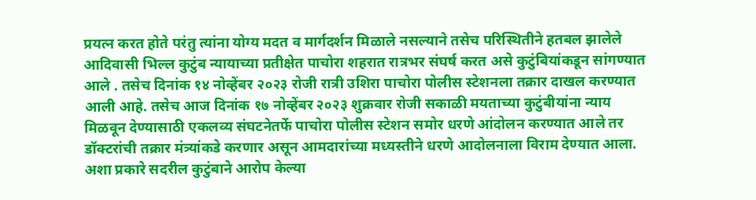प्रयत्न करत होते परंतु त्यांना योग्य मदत व मार्गदर्शन मिळाले नसल्याने तसेच परिस्थितीने हतबल झालेले आदिवासी भिल्ल कुटुंब न्यायाच्या प्रतीक्षेत पाचोरा शहरात रात्रभर संघर्ष करत असे कुटुंबियांकडून सांगण्यात आले . तसेच दिनांक १४ नोव्हेंबर २०२३ रोजी रात्री उशिरा पाचोरा पोलीस स्टेशनला तक्रार दाखल करण्यात आली आहे. तसेच आज दिनांक १७ नोव्हेंबर २०२३ शुक्रवार रोजी सकाळी मयताच्या कुटुंबीयांना न्याय मिळवून देण्यासाठी एकलव्य संघटनेतर्फे पाचोरा पोलीस स्टेशन समोर धरणे आंदोलन करण्यात आले तर डॉक्टरांची तक्रार मंत्र्यांकडे करणार असून आमदारांच्या मध्यस्तीने धरणे आदोलनाला विराम देण्यात आला. अशा प्रकारे सदरील कुटुंबाने आरोप केल्या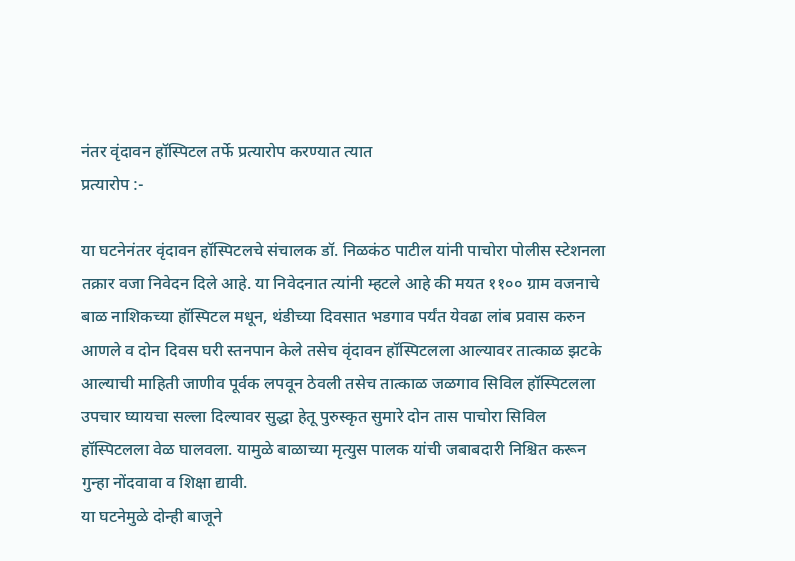नंतर वृंदावन हॉस्पिटल तर्फे प्रत्यारोप करण्यात त्यात
प्रत्यारोप :-

या घटनेनंतर वृंदावन हॉस्पिटलचे संचालक डॉ. निळकंठ पाटील यांनी पाचोरा पोलीस स्टेशनला तक्रार वजा निवेदन दिले आहे. या निवेदनात त्यांनी म्हटले आहे की मयत ११०० ग्राम वजनाचे बाळ नाशिकच्या हॉस्पिटल मधून, थंडीच्या दिवसात भडगाव पर्यंत येवढा लांब प्रवास करुन आणले व दोन दिवस घरी स्तनपान केले तसेच वृंदावन हॉस्पिटलला आल्यावर तात्काळ झटके आल्याची माहिती जाणीव पूर्वक लपवून ठेवली तसेच तात्काळ जळगाव सिविल हॉस्पिटलला उपचार घ्यायचा सल्ला दिल्यावर सुद्धा हेतू पुरुस्कृत सुमारे दोन तास पाचोरा सिविल हॉस्पिटलला वेळ घालवला. यामुळे बाळाच्या मृत्युस पालक यांची जबाबदारी निश्चित करून गुन्हा नोंदवावा व शिक्षा द्यावी.
या घटनेमुळे दोन्ही बाजूने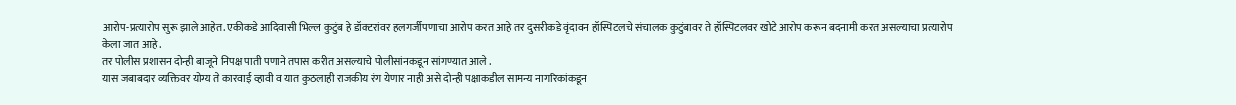आरोप-प्रत्यारोप सुरू झाले आहेत. एकीकडे आदिवासी भिल्ल कुटुंब हे डॉक्टरांवर हलगर्जीपणाचा आरोप करत आहे तर दुसरीकडे वृंदावन हॉस्पिटलचे संचालक कुटुंबावर ते हॉस्पिटलवर खोटे आरोप करून बदनामी करत असल्याचा प्रत्यारोप केला जात आहे .
तर पोलीस प्रशासन दोन्ही बाजूने निपक्ष पाती पणाने तपास करीत असल्याचे पोलीसांनकडून सांगण्यात आले .
यास जबाबदार व्यक्तिवर योग्य ते कारवाई व्हावी व यात कुठलाही राजकीय रंग येणार नाही असे दोन्ही पक्षाकडील सामन्य नागरिकांकडून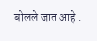बोलले जात आहे .